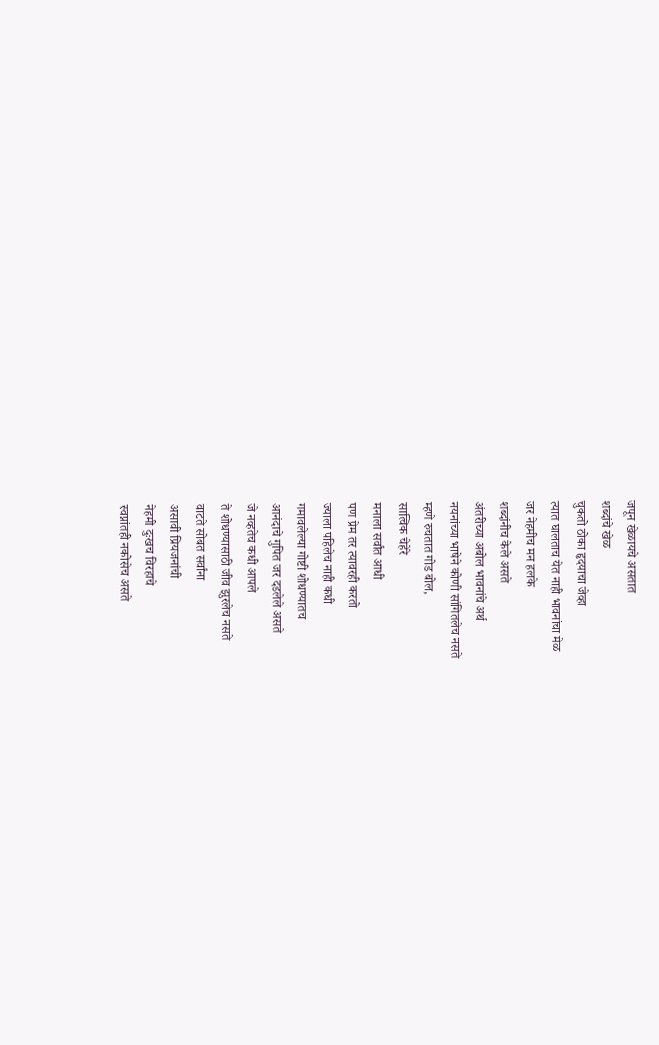जपून खेळायचे असतात
शब्दांचे खेळ
चुकतो ठोका हृदयाचा जेव्हा
त्यात घालताच येत नाही भावनांचा मेळ
जर नेहमीच मन हलके
शब्दांनीच केले असते
अंतरीच्या अबोल भावनांचे अर्थ
नयनांच्या भाषेने कोणी सांगितलेच नसते
म्हणे रुचतात गोड बोल,
सात्विक चेहेरे
मनाला सर्वांत आधी
पण प्रेम तर त्यावरही करतो
ज्याला पहिलेच नाही कधी
गमावलेल्या गोष्टी शोधण्यातच
आनंदाचे गुपित जर दडलेले असते
जे नव्हतेच कधी आपले
ते शोधण्यासाठी जीव झुरलेच नसते
वाटते सोबत सर्वांना
असावी प्रियजनांची
नेहमी दुःखच विरहाचे
स्वप्नांतही नकोसेच असते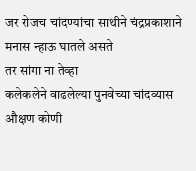जर रोजच चांदण्यांचा साथीने चंद्रप्रकाशाने
मनास न्हाऊ घातले असते
तर सांगा ना तेव्हा
कलेकलेने वाढलेल्या पुनवेच्या चांदव्यास
औक्षण कोणी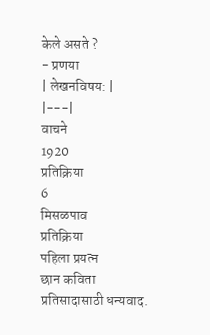केले असते ?
- प्रणया
| लेखनविषय: |
|---|
वाचने
1920
प्रतिक्रिया
6
मिसळपाव
प्रतिक्रिया
पहिला प्रयत्न
छान कविता
प्रतिसादासाठी धन्यवाद.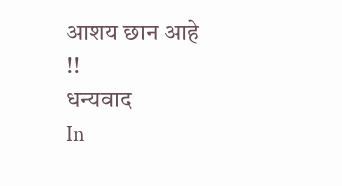आशय छान आहे !!
धन्यवाद
In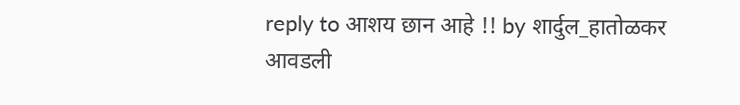reply to आशय छान आहे !! by शार्दुल_हातोळकर
आवडली